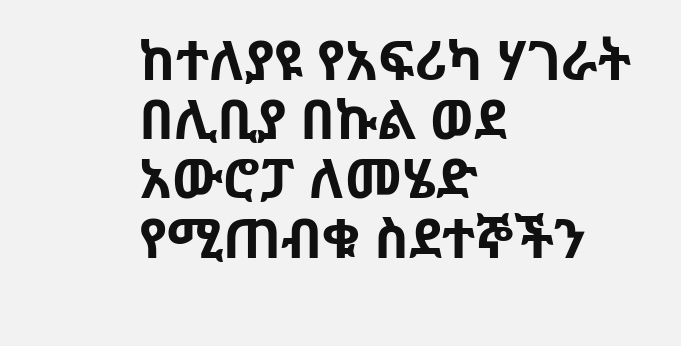ከተለያዩ የአፍሪካ ሃገራት በሊቢያ በኩል ወደ አውሮፓ ለመሄድ የሚጠብቁ ስደተኞችን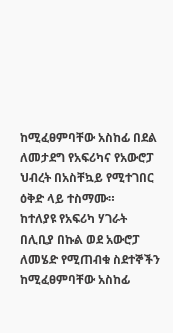ከሚፈፀምባቸው አስከፊ በደል ለመታደግ የአፍሪካና የአውሮፓ ህብረት በአስቸኳይ የሚተገበር ዕቅድ ላይ ተስማሙ።
ከተለያዩ የአፍሪካ ሃገራት በሊቢያ በኩል ወደ አውሮፓ ለመሄድ የሚጠብቁ ስደተኞችን ከሚፈፀምባቸው አስከፊ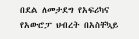በደል ለመታደግ የአፍሪካና የአውሮፓ ህብረት በአስቸኳይ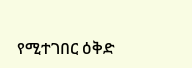የሚተገበር ዕቅድ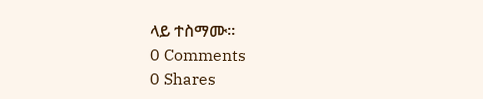ላይ ተስማሙ።
0 Comments
0 Shares